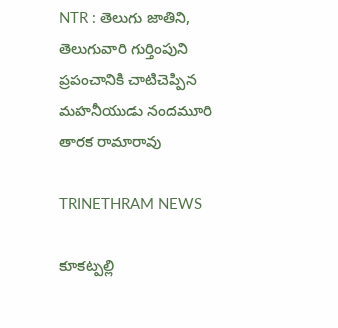NTR : తెలుగు జాతిని, తెలుగువారి గుర్తింపుని ప్రపంచానికి చాటిచెప్పిన మహనీయుడు నందమూరి తారక రామారావు

TRINETHRAM NEWS

కూకట్పల్లి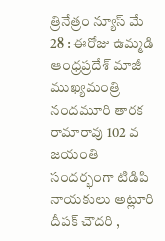త్రినేత్రం న్యూస్ మే 28 : ఈరోజు ఉమ్మడి ఆంధ్రప్రదేశ్ మాజీ ముఖ్యమంత్రి నందమూరి తారక రామారావు 102 వ జయంతి సందర్భంగా టిడిపి నాయకులు అట్లూరి దీపక్ చౌదరి ,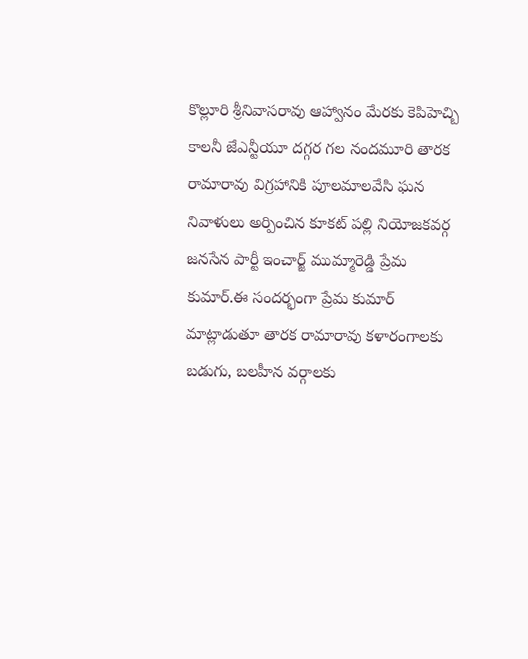కొల్లూరి శ్రీనివాసరావు ఆహ్వానం మేరకు కెపిహెచ్బి కాలనీ జేఎన్టీయూ దగ్గర గల నందమూరి తారక రామారావు విగ్రహానికి పూలమాలవేసి ఘన నివాళులు అర్పించిన కూకట్ పల్లి నియోజకవర్గ జనసేన పార్టీ ఇంచార్జ్ ముమ్మారెడ్డి ప్రేమ కుమార్.ఈ సందర్భంగా ప్రేమ కుమార్ మాట్లాడుతూ తారక రామారావు కళారంగాలకు బడుగు, బలహీన వర్గాలకు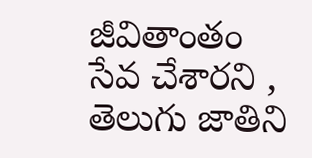జీవితాంతం సేవ చేశారని , తెలుగు జాతిని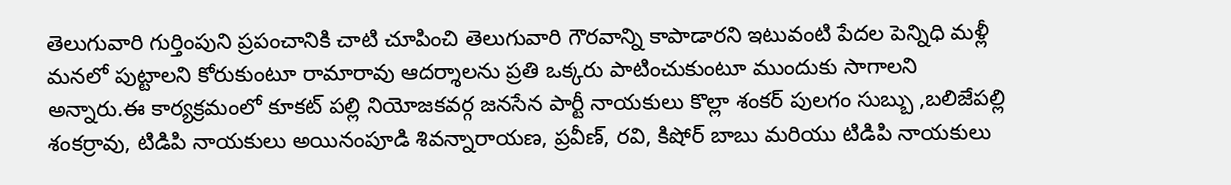తెలుగువారి గుర్తింపుని ప్రపంచానికి చాటి చూపించి తెలుగువారి గౌరవాన్ని కాపాడారని ఇటువంటి పేదల పెన్నిధి మళ్లీ మనలో పుట్టాలని కోరుకుంటూ రామారావు ఆదర్శాలను ప్రతి ఒక్కరు పాటించుకుంటూ ముందుకు సాగాలని అన్నారు.ఈ కార్యక్రమంలో కూకట్ పల్లి నియోజకవర్గ జనసేన పార్టీ నాయకులు కొల్లా శంకర్ పులగం సుబ్బు ,బలిజేపల్లి శంకర్రావు, టిడిపి నాయకులు అయినంపూడి శివన్నారాయణ, ప్రవీణ్, రవి, కిషోర్ బాబు మరియు టిడిపి నాయకులు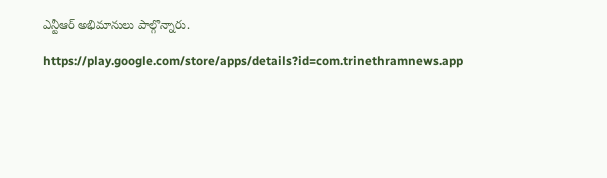ఎన్టీఆర్ అభిమానులు పాల్గొన్నారు.

https://play.google.com/store/apps/details?id=com.trinethramnews.app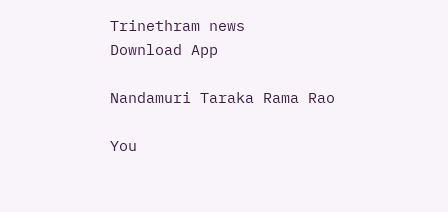Trinethram news
Download App

Nandamuri Taraka Rama Rao

You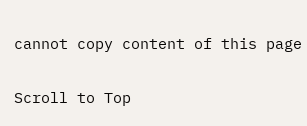cannot copy content of this page

Scroll to Top